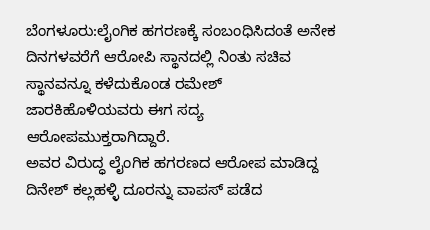ಬೆಂಗಳೂರು:ಲೈಂಗಿಕ ಹಗರಣಕ್ಕೆ ಸಂಬಂಧಿಸಿದಂತೆ ಅನೇಕ ದಿನಗಳವರೆಗೆ ಆರೋಪಿ ಸ್ಥಾನದಲ್ಲಿ ನಿಂತು ಸಚಿವ ಸ್ಥಾನವನ್ನೂ ಕಳೆದುಕೊಂಡ ರಮೇಶ್‌ ಜಾರಕಿಹೊಳಿಯವರು ಈಗ ಸದ್ಯ ಆರೋಪಮುಕ್ತರಾಗಿದ್ದಾರೆ.
ಅವರ ವಿರುದ್ಧ ಲೈಂಗಿಕ ಹಗರಣದ ಆರೋಪ ಮಾಡಿದ್ದ ದಿನೇಶ್‌ ಕಲ್ಲಹಳ್ಳಿ ದೂರನ್ನು ವಾಪಸ್‌ ಪಡೆದ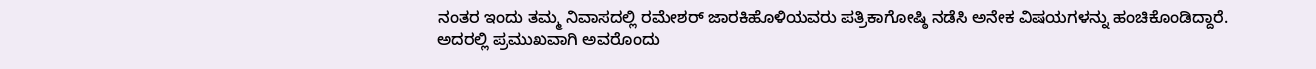ನಂತರ ಇಂದು ತಮ್ಮ ನಿವಾಸದಲ್ಲಿ ರಮೇಶರ್‌ ಜಾರಕಿಹೊಳಿಯವರು ಪತ್ರಿಕಾಗೋಷ್ಠಿ ನಡೆಸಿ ಅನೇಕ ವಿಷಯಗಳನ್ನು ಹಂಚಿಕೊಂಡಿದ್ದಾರೆ.
ಅದರಲ್ಲಿ ಪ್ರಮುಖವಾಗಿ ಅವರೊಂದು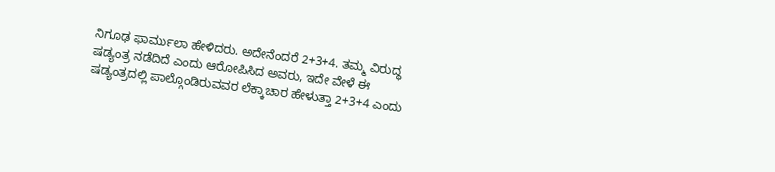ನಿಗೂಢ ಫಾರ್ಮುಲಾ ಹೇಳಿದರು. ಅದೇನೆಂದರೆ 2+3+4. ತಮ್ಮ ವಿರುದ್ಧ ಷಡ್ಯಂತ್ರ ನಡೆದಿದೆ ಎಂದು ಆರೋಪಿಸಿದ ಅವರು, ಇದೇ ವೇಳೆ ಈ ಷಡ್ಯಂತ್ರದಲ್ಲಿ ಪಾಲ್ಗೊಂಡಿರುವವರ ಲೆಕ್ಕಾಚಾರ ಹೇಳುತ್ತಾ 2+3+4 ಎಂದು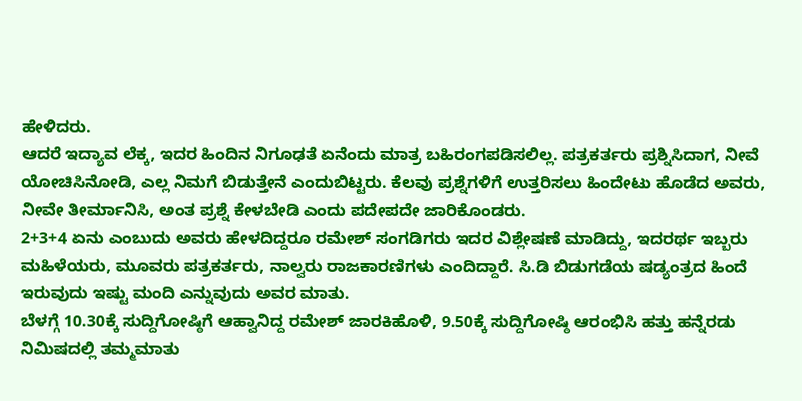ಹೇಳಿದರು.
ಆದರೆ ಇದ್ಯಾವ ಲೆಕ್ಕ, ಇದರ ಹಿಂದಿನ ನಿಗೂಢತೆ ಏನೆಂದು ಮಾತ್ರ ಬಹಿರಂಗಪಡಿಸಲಿಲ್ಲ. ಪತ್ರಕರ್ತರು ಪ್ರಶ್ನಿಸಿದಾಗ, ನೀವೆ ಯೋಚಿಸಿನೋಡಿ, ಎಲ್ಲ ನಿಮಗೆ ಬಿಡುತ್ತೇನೆ ಎಂದುಬಿಟ್ಟರು. ಕೆಲವು ಪ್ರಶ್ನೆಗಳಿಗೆ ಉತ್ತರಿಸಲು ಹಿಂದೇಟು ಹೊಡೆದ ಅವರು, ನೀವೇ ತೀರ್ಮಾನಿಸಿ, ಅಂತ ಪ್ರಶ್ನೆ ಕೇಳಬೇಡಿ ಎಂದು ಪದೇಪದೇ ಜಾರಿಕೊಂಡರು.
2+3+4 ಏನು ಎಂಬುದು ಅವರು ಹೇಳದಿದ್ದರೂ ರಮೇಶ್ ಸಂಗಡಿಗರು ಇದರ ವಿಶ್ಲೇಷಣೆ ಮಾಡಿದ್ದು, ಇದರರ್ಥ ಇಬ್ಬರು ಮಹಿಳೆಯರು, ಮೂವರು ಪತ್ರಕರ್ತರು, ನಾಲ್ವರು ರಾಜಕಾರಣಿಗಳು ಎಂದಿದ್ದಾರೆ. ಸಿ.ಡಿ ಬಿಡುಗಡೆಯ ಷಡ್ಯಂತ್ರದ ಹಿಂದೆ ಇರುವುದು ಇಷ್ಟು ಮಂದಿ ಎನ್ನುವುದು ಅವರ ಮಾತು.
ಬೆಳಗ್ಗೆ 10.30ಕ್ಕೆ ಸುದ್ದಿಗೋಷ್ಠಿಗೆ ಆಹ್ವಾನಿದ್ದ ರಮೇಶ್ ಜಾರಕಿಹೊಳಿ, 9.50ಕ್ಕೆ ಸುದ್ದಿಗೋಷ್ಠಿ ಆರಂಭಿಸಿ ಹತ್ತು ಹನ್ನೆರಡು ನಿಮಿಷದಲ್ಲಿ ತಮ್ಮ‌ಮಾತು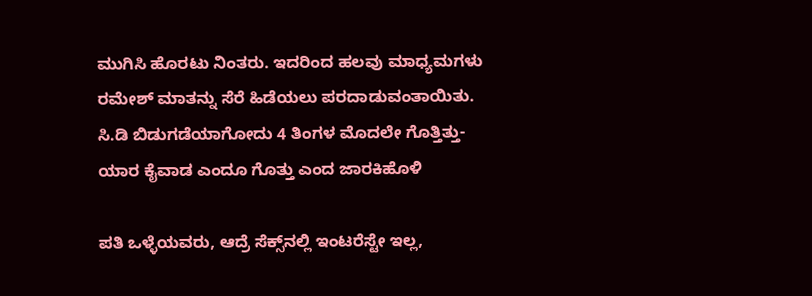ಮುಗಿಸಿ ಹೊರಟು ನಿಂತರು. ಇದರಿಂದ ಹಲವು ಮಾಧ್ಯಮಗಳು ರಮೇಶ್ ಮಾತನ್ನು ಸೆರೆ ಹಿಡೆಯಲು ಪರದಾಡುವಂತಾಯಿತು.
ಸಿ.ಡಿ ಬಿಡುಗಡೆಯಾಗೋದು 4 ತಿಂಗಳ ಮೊದಲೇ ಗೊತ್ತಿತ್ತು- ಯಾರ ಕೈವಾಡ ಎಂದೂ ಗೊತ್ತು ಎಂದ ಜಾರಕಿಹೊಳಿ

ಪತಿ ಒಳ್ಳೆಯವರು, ಆದ್ರೆ ಸೆಕ್ಸ್‌ನಲ್ಲಿ ಇಂಟರೆಸ್ಟೇ ಇಲ್ಲ,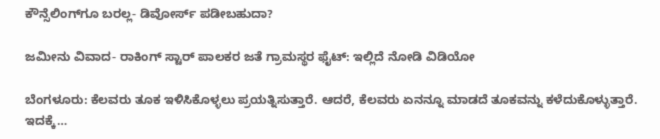ಕೌನ್ಸೆಲಿಂಗ್‌ಗೂ ಬರಲ್ಲ- ಡಿವೋರ್ಸ್‌ ಪಡೀಬಹುದಾ?

ಜಮೀನು ವಿವಾದ- ರಾಕಿಂಗ್‌ ಸ್ಟಾರ್‌ ಪಾಲಕರ ಜತೆ ಗ್ರಾಮಸ್ಥರ ಫೈಟ್‌: ಇಲ್ಲಿದೆ ನೋಡಿ ವಿಡಿಯೋ

ಬೆಂಗಳೂರು: ಕೆಲವರು ತೂಕ ಇಳಿಸಿಕೊಳ್ಳಲು ಪ್ರಯತ್ನಿಸುತ್ತಾರೆ. ಆದರೆ, ಕೆಲವರು ಏನನ್ನೂ ಮಾಡದೆ ತೂಕವನ್ನು ಕಳೆದುಕೊಳ್ಳುತ್ತಾರೆ. ಇದಕ್ಕೆ…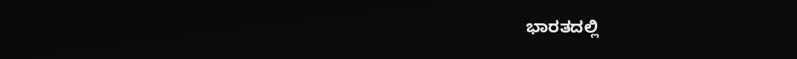ಭಾರತದಲ್ಲಿ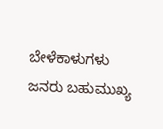ಬೇಳೆಕಾಳುಗಳು ಜನರು ಬಹುಮುಖ್ಯ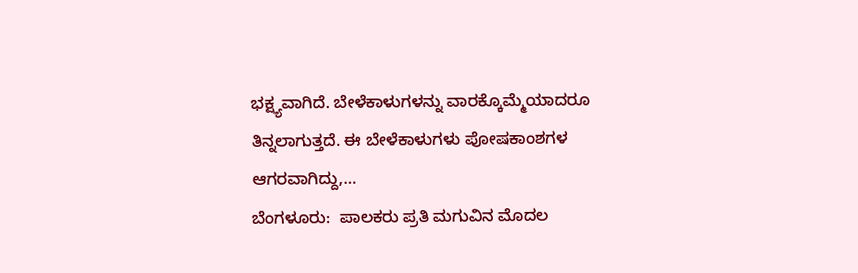ಭಕ್ಷ್ಯವಾಗಿದೆ. ಬೇಳೆಕಾಳುಗಳನ್ನು ವಾರಕ್ಕೊಮ್ಮೆಯಾದರೂ ತಿನ್ನಲಾಗುತ್ತದೆ. ಈ ಬೇಳೆಕಾಳುಗಳು ಪೋಷಕಾಂಶಗಳ ಆಗರವಾಗಿದ್ದು,…
ಬೆಂಗಳೂರು:  ಪಾಲಕರು ಪ್ರತಿ ಮಗುವಿನ ಮೊದಲ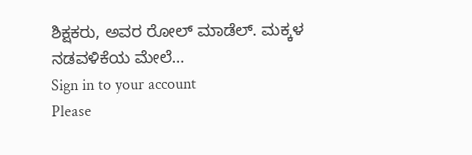ಶಿಕ್ಷಕರು, ಅವರ ರೋಲ್ ಮಾಡೆಲ್. ಮಕ್ಕಳ ನಡವಳಿಕೆಯ ಮೇಲೆ…
Sign in to your account
Please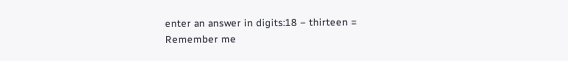enter an answer in digits:18 − thirteen =
Remember me